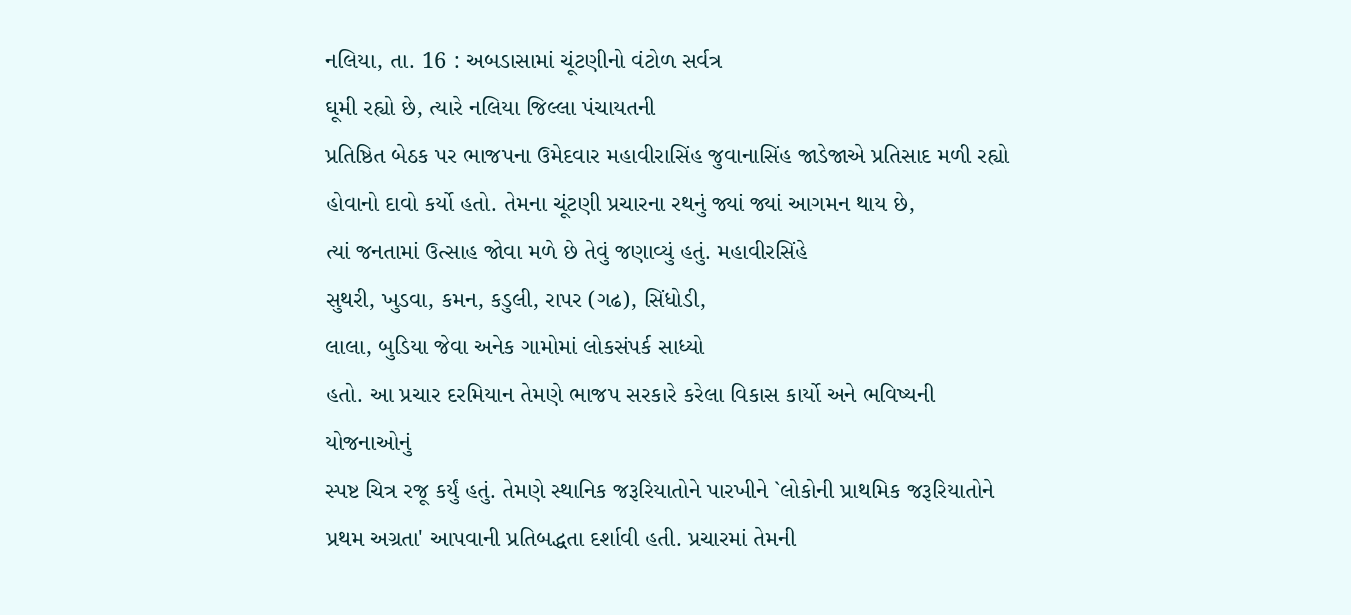નલિયા, તા. 16 : અબડાસામાં ચૂંટણીનો વંટોળ સર્વત્ર
ઘૂમી રહ્યો છે, ત્યારે નલિયા જિલ્લા પંચાયતની
પ્રતિષ્ઠિત બેઠક પર ભાજપના ઉમેદવાર મહાવીરાસિંહ જુવાનાસિંહ જાડેજાએ પ્રતિસાદ મળી રહ્યો
હોવાનો દાવો કર્યો હતો. તેમના ચૂંટણી પ્રચારના રથનું જ્યાં જ્યાં આગમન થાય છે,
ત્યાં જનતામાં ઉત્સાહ જોવા મળે છે તેવું જણાવ્યું હતું. મહાવીરસિંહે
સુથરી, ખુડવા, કમન, કડુલી, રાપર (ગઢ), સિંધોડી,
લાલા, બુડિયા જેવા અનેક ગામોમાં લોકસંપર્ક સાધ્યો
હતો. આ પ્રચાર દરમિયાન તેમણે ભાજપ સરકારે કરેલા વિકાસ કાર્યો અને ભવિષ્યની યોજનાઓનું
સ્પષ્ટ ચિત્ર રજૂ કર્યું હતું. તેમણે સ્થાનિક જરૂરિયાતોને પારખીને `લોકોની પ્રાથમિક જરૂરિયાતોને પ્રથમ અગ્રતા' આપવાની પ્રતિબદ્ધતા દર્શાવી હતી. પ્રચારમાં તેમની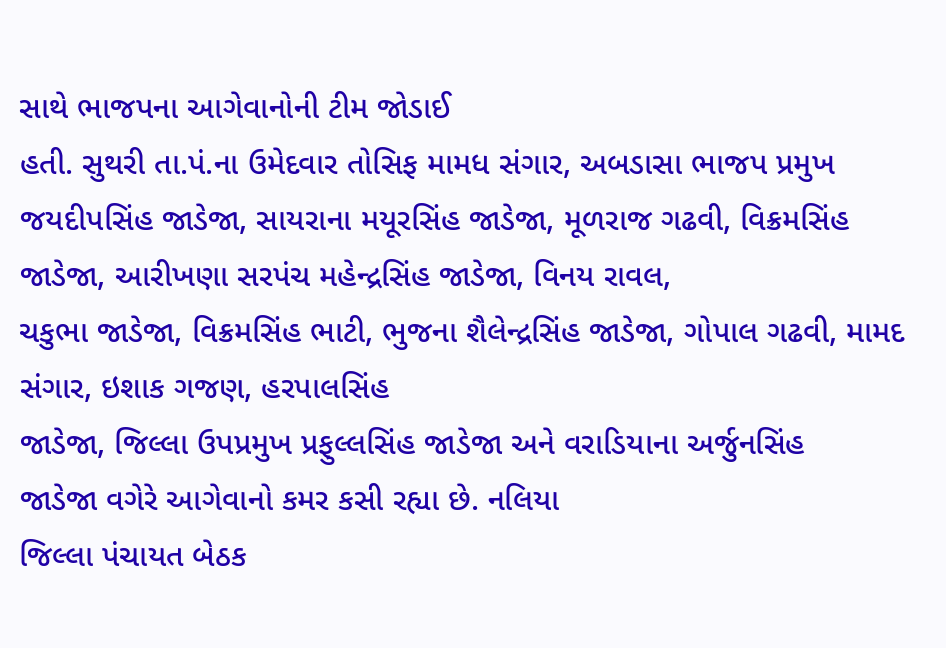સાથે ભાજપના આગેવાનોની ટીમ જોડાઈ
હતી. સુથરી તા.પં.ના ઉમેદવાર તોસિફ મામધ સંગાર, અબડાસા ભાજપ પ્રમુખ
જયદીપસિંહ જાડેજા, સાયરાના મયૂરસિંહ જાડેજા, મૂળરાજ ગઢવી, વિક્રમસિંહ જાડેજા, આરીખણા સરપંચ મહેન્દ્રસિંહ જાડેજા, વિનય રાવલ,
ચકુભા જાડેજા, વિક્રમસિંહ ભાટી, ભુજના શૈલેન્દ્રસિંહ જાડેજા, ગોપાલ ગઢવી, મામદ સંગાર, ઇશાક ગજણ, હરપાલસિંહ
જાડેજા, જિલ્લા ઉપપ્રમુખ પ્રફુલ્લસિંહ જાડેજા અને વરાડિયાના અર્જુનસિંહ
જાડેજા વગેરે આગેવાનો કમર કસી રહ્યા છે. નલિયા
જિલ્લા પંચાયત બેઠક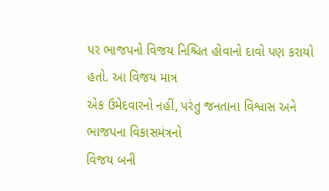પર ભાજપનો વિજય નિશ્ચિત હોવાનો દાવો પણ કરાયો હતો. આ વિજય માત્ર
એક ઉમેદવારનો નહીં, પરંતુ જનતાના વિશ્વાસ અને ભાજપના વિકાસમંત્રનો
વિજય બની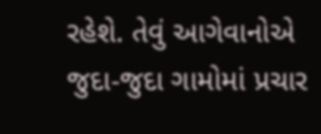રહેશે. તેવું આગેવાનોએ જુદા-જુદા ગામોમાં પ્રચાર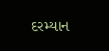દરમ્યાન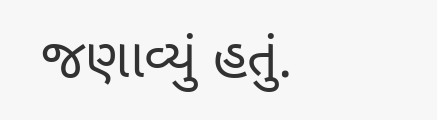જણાવ્યું હતું.